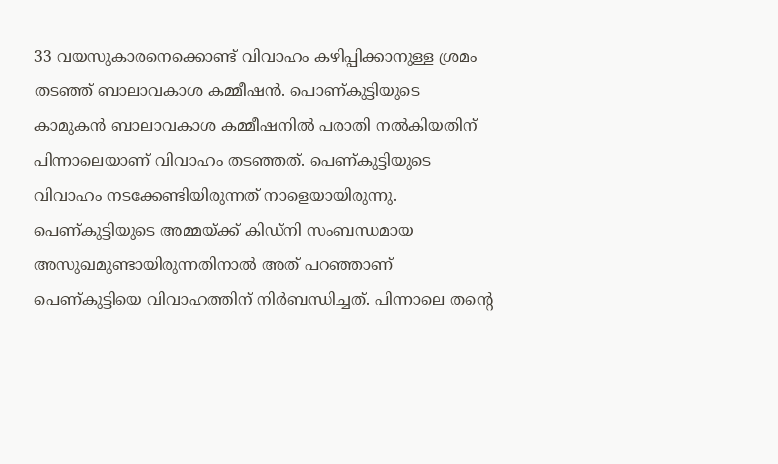33 വയസുകാരനെക്കൊണ്ട് വിവാഹം കഴിപ്പിക്കാനുള്ള ശ്രമം തടഞ്ഞ് ബാലാവകാശ കമ്മീഷൻ. പൊണ്കുട്ടിയുടെ കാമുകൻ ബാലാവകാശ കമ്മീഷനിൽ പരാതി നൽകിയതിന് പിന്നാലെയാണ് വിവാഹം തടഞ്ഞത്. പെണ്കുട്ടിയുടെ വിവാഹം നടക്കേണ്ടിയിരുന്നത് നാളെയായിരുന്നു.
പെണ്കുട്ടിയുടെ അമ്മയ്ക്ക് കിഡ്നി സംബന്ധമായ അസുഖമുണ്ടായിരുന്നതിനാൽ അത് പറഞ്ഞാണ് പെണ്കുട്ടിയെ വിവാഹത്തിന് നിർബന്ധിച്ചത്. പിന്നാലെ തൻ്റെ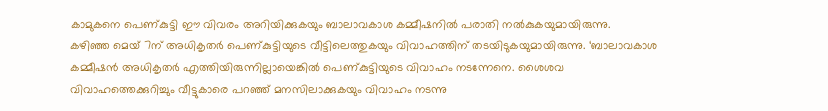കാമുകനെ പെണ്കുട്ടി ഈ വിവരം അറിയിക്കുകയും ബാലാവകാശ കമ്മീഷനിൽ പരാതി നൽകുകയുമായിരുന്നു.
കഴിഞ്ഞ മെയ് 7ന് അധികൃതർ പെണ്കുട്ടിയുടെ വീട്ടിലെത്തുകയും വിവാഹത്തിന് തടയിടുകയുമായിരുന്നു. ‘ബാലാവകാശ കമ്മീഷൻ അധികൃതർ എത്തിയിരുന്നില്ലായെങ്കിൽ പെണ്കുട്ടിയുടെ വിവാഹം നടന്നേനെ. ശൈശവ വിവാഹത്തെക്കുറിച്ചും വീട്ടുകാരെ പറഞ്ഞ് മനസിലാക്കുകയും വിവാഹം നടന്നു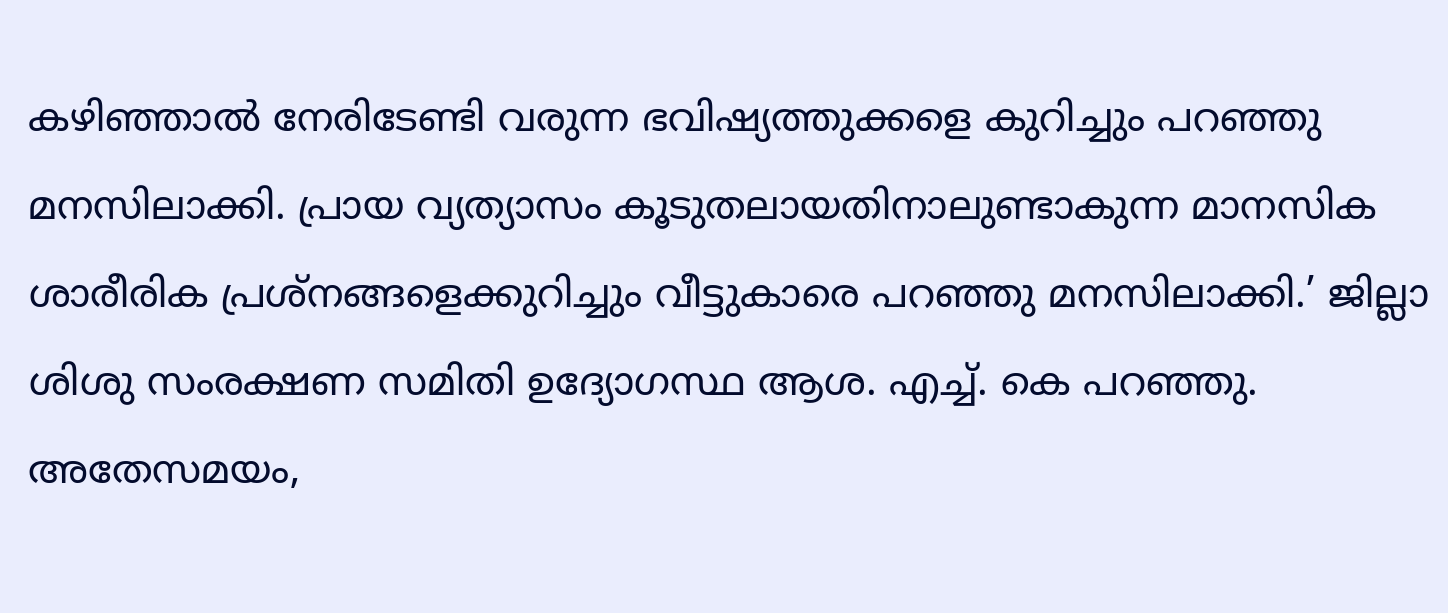കഴിഞ്ഞാൽ നേരിടേണ്ടി വരുന്ന ഭവിഷ്യത്തുക്കളെ കുറിച്ചും പറഞ്ഞു മനസിലാക്കി. പ്രായ വ്യത്യാസം കൂടുതലായതിനാലുണ്ടാകുന്ന മാനസിക ശാരീരിക പ്രശ്നങ്ങളെക്കുറിച്ചും വീട്ടുകാരെ പറഞ്ഞു മനസിലാക്കി.’ ജില്ലാ ശിശു സംരക്ഷണ സമിതി ഉദ്യോഗസ്ഥ ആശ. എച്ച്. കെ പറഞ്ഞു. അതേസമയം,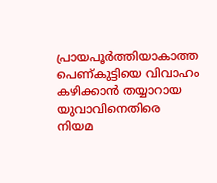പ്രായപൂർത്തിയാകാത്ത പെണ്കുട്ടിയെ വിവാഹം കഴിക്കാൻ തയ്യാറായ യുവാവിനെതിരെ നിയമ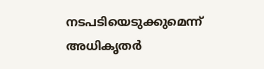നടപടിയെടുക്കുമെന്ന് അധികൃതർ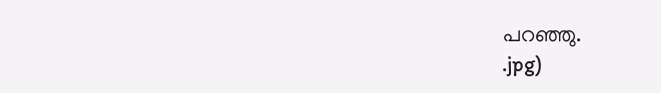പറഞ്ഞു.
.jpg)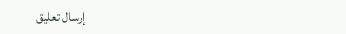إرسال تعليق